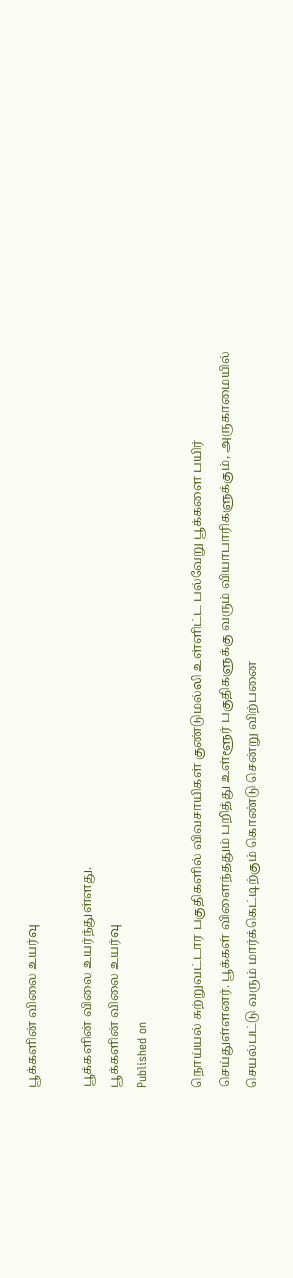பூக்களின் விலை உயர்வு

பூக்களின் விலை உயர்ந்துள்ளது.
பூக்களின் விலை உயர்வு
Published on

நொய்யல் சுற்றுவட்டார பகுதிகளில் விவசாயிகள் குண்டுமல்லி உள்ளிட்ட பல்வேறு பூக்களை பயிர் செய்துள்ளனர். பூக்கள் விளைந்ததும் பறித்து உள்ளூர் பகுதிகளுக்கு வரும் வியாபாரிகளுக்கும், அருகாமையில் செயல்பட்டு வரும் மார்க்கெட்டிற்கும் கொண்டு சென்று விற்பனை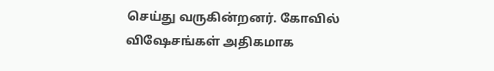செய்து வருகின்றனர். கோவில் விஷேசங்கள் அதிகமாக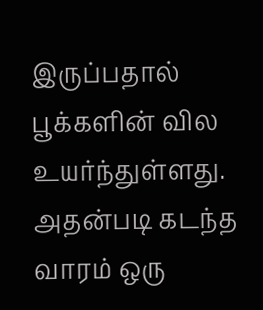இருப்பதால் பூக்களின் வில உயர்ந்துள்ளது. அதன்படி கடந்த வாரம் ஒரு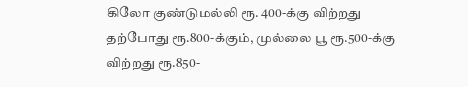கிலோ குண்டுமல்லி ரூ. 400-க்கு விற்றது தற்போது ரூ.800-க்கும், முல்லை பூ ரூ.500-க்கு விற்றது ரூ.850-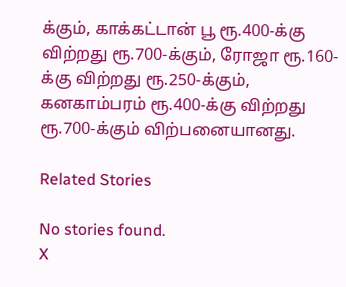க்கும், காக்கட்டான் பூ ரூ.400-க்கு விற்றது ரூ.700-க்கும், ரோஜா ரூ.160-க்கு விற்றது ரூ.250-க்கும், கனகாம்பரம் ரூ.400-க்கு விற்றது ரூ.700-க்கும் விற்பனையானது.

Related Stories

No stories found.
X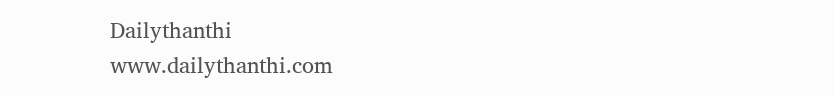Dailythanthi
www.dailythanthi.com